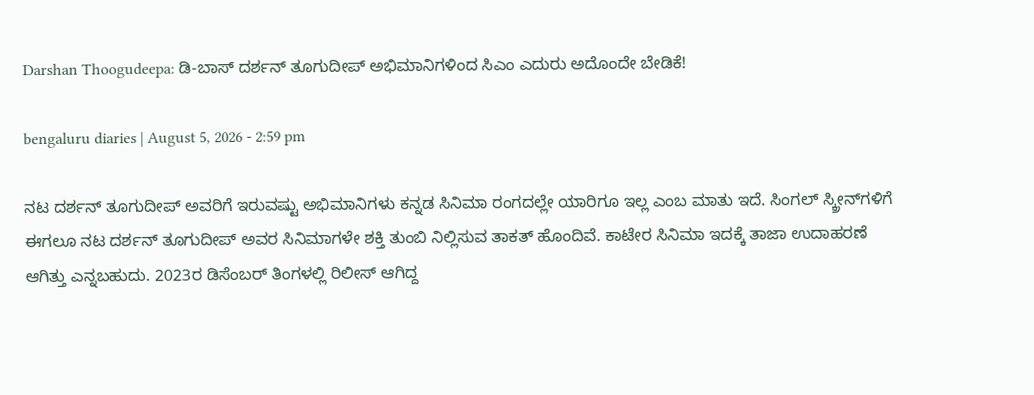Darshan Thoogudeepa: ಡಿ-ಬಾಸ್ ದರ್ಶನ್ ತೂಗುದೀಪ್ ಅಭಿಮಾನಿಗಳಿಂದ ಸಿಎಂ ಎದುರು ಅದೊಂದೇ ಬೇಡಿಕೆ!

bengaluru diaries | August 5, 2026 - 2:59 pm

ನಟ ದರ್ಶನ್ ತೂಗುದೀಪ್ ಅವರಿಗೆ ಇರುವಷ್ಟು ಅಭಿಮಾನಿಗಳು ಕನ್ನಡ ಸಿನಿಮಾ ರಂಗದಲ್ಲೇ ಯಾರಿಗೂ ಇಲ್ಲ ಎಂಬ ಮಾತು ಇದೆ. ಸಿಂಗಲ್ ಸ್ಕ್ರೀನ್‌ಗಳಿಗೆ ಈಗಲೂ ನಟ ದರ್ಶನ್ ತೂಗುದೀಪ್ ಅವರ ಸಿನಿಮಾಗಳೇ ಶಕ್ತಿ ತುಂಬಿ ನಿಲ್ಲಿಸುವ ತಾಕತ್ ಹೊಂದಿವೆ. ಕಾಟೇರ ಸಿನಿಮಾ ಇದಕ್ಕೆ ತಾಜಾ ಉದಾಹರಣೆ ಆಗಿತ್ತು ಎನ್ನಬಹುದು. 2023ರ ಡಿಸೆಂಬರ್ ತಿಂಗಳಲ್ಲಿ ರಿಲೀಸ್ ಆಗಿದ್ದ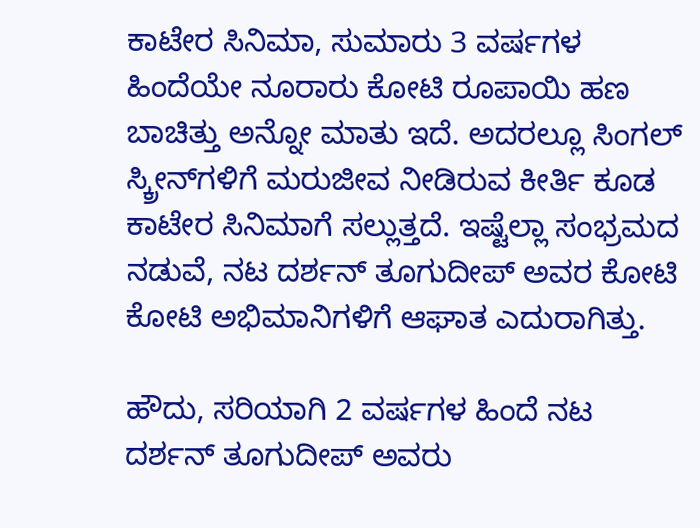ಕಾಟೇರ ಸಿನಿಮಾ, ಸುಮಾರು 3 ವರ್ಷಗಳ ಹಿಂದೆಯೇ ನೂರಾರು ಕೋಟಿ ರೂಪಾಯಿ ಹಣ ಬಾಚಿತ್ತು ಅನ್ನೋ ಮಾತು ಇದೆ. ಅದರಲ್ಲೂ ಸಿಂಗಲ್ ಸ್ಕ್ರೀನ್‌ಗಳಿಗೆ ಮರುಜೀವ ನೀಡಿರುವ ಕೀರ್ತಿ ಕೂಡ ಕಾಟೇರ ಸಿನಿಮಾಗೆ ಸಲ್ಲುತ್ತದೆ. ಇಷ್ಟೆಲ್ಲಾ ಸಂಭ್ರಮದ ನಡುವೆ, ನಟ ದರ್ಶನ್ ತೂಗುದೀಪ್ ಅವರ ಕೋಟಿ ಕೋಟಿ ಅಭಿಮಾನಿಗಳಿಗೆ ಆಘಾತ ಎದುರಾಗಿತ್ತು.

ಹೌದು, ಸರಿಯಾಗಿ 2 ವರ್ಷಗಳ ಹಿಂದೆ ನಟ ದರ್ಶನ್ ತೂಗುದೀಪ್ ಅವರು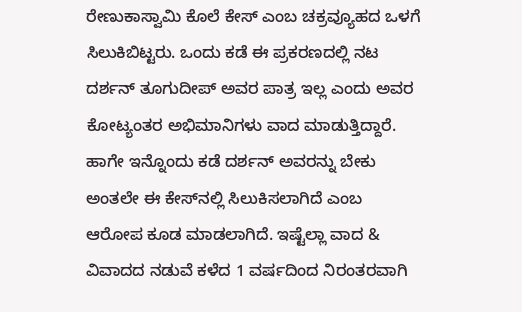ರೇಣುಕಾಸ್ವಾಮಿ ಕೊಲೆ ಕೇಸ್ ಎಂಬ ಚಕ್ರವ್ಯೂಹದ ಒಳಗೆ ಸಿಲುಕಿಬಿಟ್ಟರು. ಒಂದು ಕಡೆ ಈ ಪ್ರಕರಣದಲ್ಲಿ ನಟ ದರ್ಶನ್ ತೂಗುದೀಪ್ ಅವರ ಪಾತ್ರ ಇಲ್ಲ ಎಂದು ಅವರ ಕೋಟ್ಯಂತರ ಅಭಿಮಾನಿಗಳು ವಾದ ಮಾಡುತ್ತಿದ್ದಾರೆ. ಹಾಗೇ ಇನ್ನೊಂದು ಕಡೆ ದರ್ಶನ್ ಅವರನ್ನು ಬೇಕು ಅಂತಲೇ ಈ ಕೇಸ್‌ನಲ್ಲಿ ಸಿಲುಕಿಸಲಾಗಿದೆ ಎಂಬ ಆರೋಪ ಕೂಡ ಮಾಡಲಾಗಿದೆ. ಇಷ್ಟೆಲ್ಲಾ ವಾದ & ವಿವಾದದ ನಡುವೆ ಕಳೆದ 1 ವರ್ಷದಿಂದ ನಿರಂತರವಾಗಿ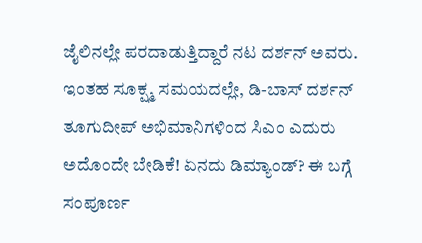ಜೈಲಿನಲ್ಲೇ ಪರದಾಡುತ್ತಿದ್ದಾರೆ ನಟ ದರ್ಶನ್ ಅವರು. ಇಂತಹ ಸೂಕ್ಷ್ಮ ಸಮಯದಲ್ಲೇ, ಡಿ-ಬಾಸ್ ದರ್ಶನ್ ತೂಗುದೀಪ್ ಅಭಿಮಾನಿಗಳಿಂದ ಸಿಎಂ ಎದುರು ಅದೊಂದೇ ಬೇಡಿಕೆ! ಏನದು ಡಿಮ್ಯಾಂಡ್? ಈ ಬಗ್ಗೆ ಸಂಪೂರ್ಣ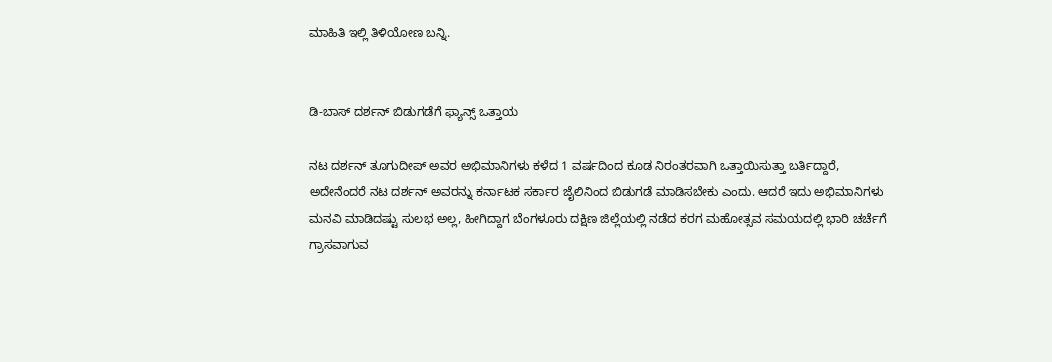ಮಾಹಿತಿ ಇಲ್ಲಿ ತಿಳಿಯೋಣ ಬನ್ನಿ.


ಡಿ-ಬಾಸ್ ದರ್ಶನ್ ಬಿಡುಗಡೆಗೆ ಫ್ಯಾನ್ಸ್ ಒತ್ತಾಯ

ನಟ ದರ್ಶನ್ ತೂಗುದೀಪ್ ಅವರ ಅಭಿಮಾನಿಗಳು ಕಳೆದ 1 ವರ್ಷದಿಂದ ಕೂಡ ನಿರಂತರವಾಗಿ ಒತ್ತಾಯಿಸುತ್ತಾ ಬರ್ತಿದ್ದಾರೆ, ಅದೇನೆಂದರೆ ನಟ ದರ್ಶನ್ ಅವರನ್ನು ಕರ್ನಾಟಕ ಸರ್ಕಾರ ಜೈಲಿನಿಂದ ಬಿಡುಗಡೆ ಮಾಡಿಸಬೇಕು ಎಂದು. ಆದರೆ ಇದು ಅಭಿಮಾನಿಗಳು ಮನವಿ ಮಾಡಿದಷ್ಟು ಸುಲಭ ಅಲ್ಲ, ಹೀಗಿದ್ದಾಗ ಬೆಂಗಳೂರು ದಕ್ಷಿಣ ಜಿಲ್ಲೆಯಲ್ಲಿ ನಡೆದ ಕರಗ ಮಹೋತ್ಸವ ಸಮಯದಲ್ಲಿ ಭಾರಿ ಚರ್ಚೆಗೆ ಗ್ರಾಸವಾಗುವ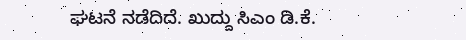ಘಟನೆ ನಡೆದಿದೆ. ಖುದ್ದು ಸಿಎಂ ಡಿ.ಕೆ.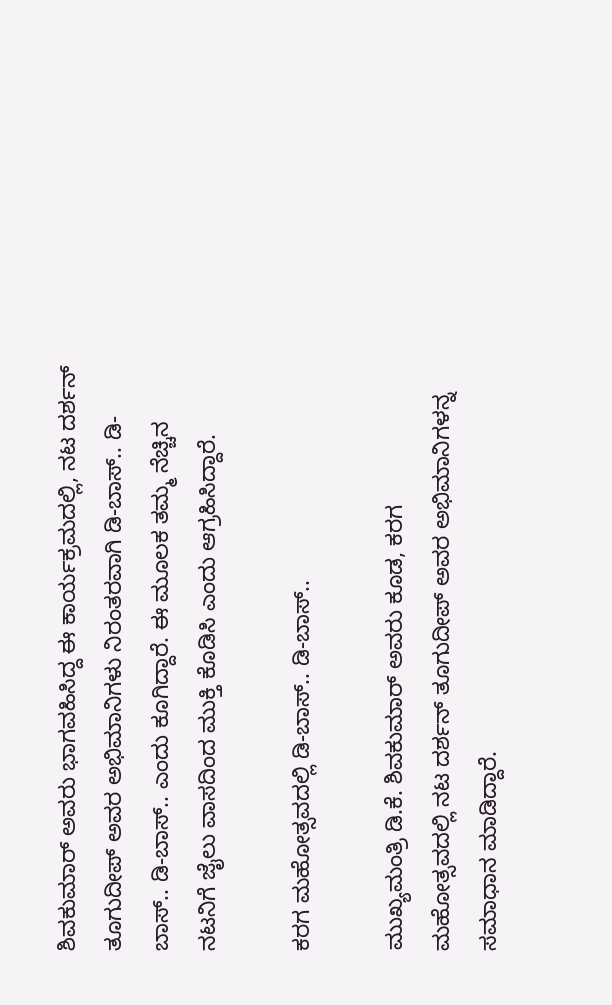ಶಿವಕುಮಾರ್ ಅವರು ಭಾಗವಹಿಸಿದ್ದ ಈ ಕಾರ್ಯಕ್ರಮದಲ್ಲಿ, ನಟ ದರ್ಶನ್ ತೂಗುದೀಪ್ ಅವರ ಅಭಿಮಾನಿಗಳು ನಿರಂತರವಾಗಿ ಡಿ-ಬಾಸ್.. ಡಿ-ಬಾಸ್.. ಡಿ-ಬಾಸ್.. ಎಂದು ಕೂಗಿದ್ದಾರೆ. ಈ ಮೂಲಕ ತಮ್ಮ ನೆಚ್ಚಿನ ನಟನಿಗೆ ಜೈಲು ವಾಸದಿಂದ ಮುಕ್ತಿ ಕೊಡಿಸಿ ಎಂದು ಆಗ್ರಹಿಸಿದ್ದಾರೆ.

ಕರಗ ಮಹೋತ್ಸವದಲ್ಲಿ ಡಿ-ಬಾಸ್.. ಡಿ-ಬಾಸ್..

ಮುಖ್ಯಮಂತ್ರಿ ಡಿ.ಕೆ. ಶಿವಕುಮಾರ್ ಅವರು ಕೂಡ, ಕರಗ ಮಹೋತ್ಸವದಲ್ಲಿ ನಟ ದರ್ಶನ್ ತೂಗುದೀಪ್ ಅವರ ಅಭಿಮಾನಿಗಳನ್ನ ಸಮಾಧಾನ ಮಾಡಿದ್ದಾರೆ.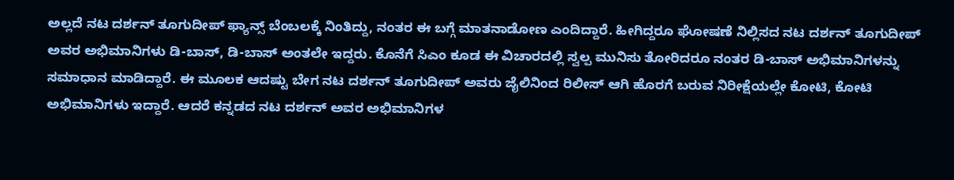ಅಲ್ಲದೆ ನಟ ದರ್ಶನ್ ತೂಗುದೀಪ್ ಫ್ಯಾನ್ಸ್ ಬೆಂಬಲಕ್ಕೆ ನಿಂತಿದ್ದು, ನಂತರ ಈ ಬಗ್ಗೆ ಮಾತನಾಡೋಣ ಎಂದಿದ್ದಾರೆ. ಹೀಗಿದ್ದರೂ ಘೋಷಣೆ ನಿಲ್ಲಿಸದ ನಟ ದರ್ಶನ್ ತೂಗುದೀಪ್ ಅವರ ಅಭಿಮಾನಿಗಳು ಡಿ-ಬಾಸ್, ಡಿ-ಬಾಸ್ ಅಂತಲೇ ಇದ್ದರು. ಕೊನೆಗೆ ಸಿಎಂ ಕೂಡ ಈ ವಿಚಾರದಲ್ಲಿ ಸ್ವಲ್ಪ ಮುನಿಸು ತೋರಿದರೂ ನಂತರ ಡಿ-ಬಾಸ್ ಅಭಿಮಾನಿಗಳನ್ನು ಸಮಾಧಾನ ಮಾಡಿದ್ದಾರೆ. ಈ ಮೂಲಕ ಆದಷ್ಟು ಬೇಗ ನಟ ದರ್ಶನ್ ತೂಗುದೀಪ್ ಅವರು ಜೈಲಿನಿಂದ ರಿಲೀಸ್ ಆಗಿ ಹೊರಗೆ ಬರುವ ನಿರೀಕ್ಷೆಯಲ್ಲೇ ಕೋಟಿ, ಕೋಟಿ ಅಭಿಮಾನಿಗಳು ಇದ್ದಾರೆ. ಆದರೆ ಕನ್ನಡದ ನಟ ದರ್ಶನ್ ಅವರ ಅಭಿಮಾನಿಗಳ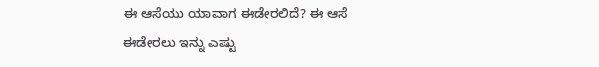ಈ ಆಸೆಯು ಯಾವಾಗ ಈಡೇರಲಿದೆ? ಈ ಆಸೆ ಈಡೇರಲು ಇನ್ನು ಎಷ್ಟು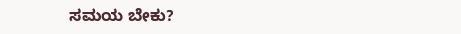ಸಮಯ ಬೇಕು?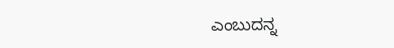ಎಂಬುದನ್ನ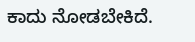ಕಾದು ನೋಡಬೇಕಿದೆ.